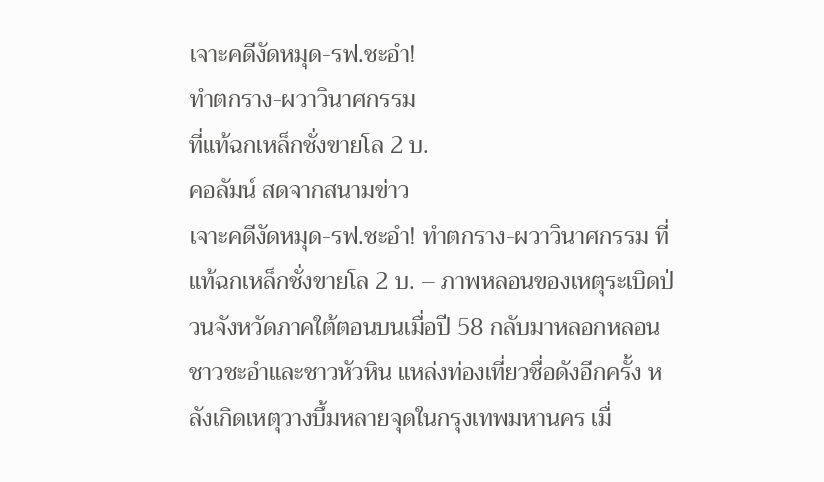เจาะคดีงัดหมุด-รฟ.ชะอำ!
ทำตกราง-ผวาวินาศกรรม
ที่แท้ฉกเหล็กชั่งขายโล 2 บ.
คอลัมน์ สดจากสนามข่าว
เจาะคดีงัดหมุด-รฟ.ชะอำ! ทำตกราง-ผวาวินาศกรรม ที่แท้ฉกเหล็กชั่งขายโล 2 บ. – ภาพหลอนของเหตุระเบิดป่วนจังหวัดภาคใต้ตอนบนเมื่อปี 58 กลับมาหลอกหลอนชาวชะอำและชาวหัวหิน แหล่งท่องเที่ยวชื่อดังอีกครั้ง หลังเกิดเหตุวางบึ้มหลายจุดในกรุงเทพมหานคร เมื่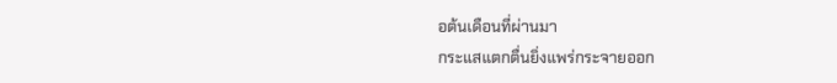อต้นเดือนที่ผ่านมา
กระแสแตกตื่นยิ่งแพร่กระจายออก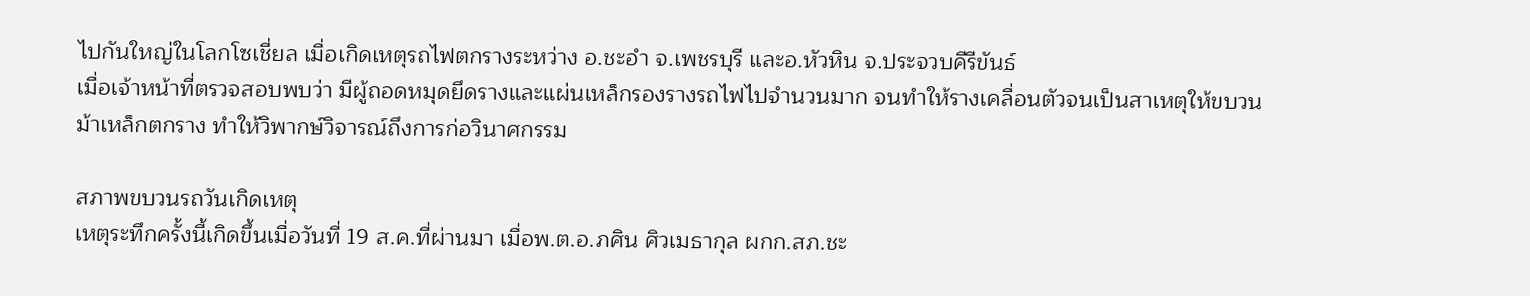ไปกันใหญ่ในโลกโซเชี่ยล เมื่อเกิดเหตุรถไฟตกรางระหว่าง อ.ชะอำ จ.เพชรบุรี และอ.หัวหิน จ.ประจวบคีรีขันธ์
เมื่อเจ้าหน้าที่ตรวจสอบพบว่า มีผู้ถอดหมุดยึดรางและแผ่นเหล็กรองรางรถไฟไปจำนวนมาก จนทำให้รางเคลื่อนตัวจนเป็นสาเหตุให้ขบวนม้าเหล็กตกราง ทำให้วิพากษ์วิจารณ์ถึงการก่อวินาศกรรม

สภาพขบวนรถวันเกิดเหตุ
เหตุระทึกครั้งนี้เกิดขึ้นเมื่อวันที่ 19 ส.ค.ที่ผ่านมา เมื่อพ.ต.อ.ภศิน ศิวเมธากุล ผกก.สภ.ชะ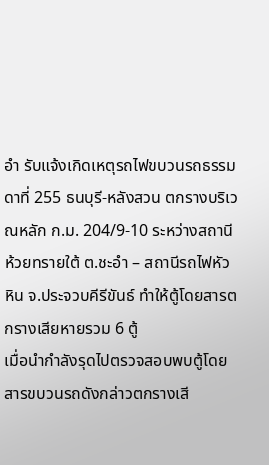อำ รับแจ้งเกิดเหตุรถไฟขบวนรถธรรมดาที่ 255 ธนบุรี-หลังสวน ตกรางบริเวณหลัก ก.ม. 204/9-10 ระหว่างสถานีห้วยทรายใต้ ต.ชะอำ – สถานีรถไฟหัวหิน จ.ประจวบคีรีขันธ์ ทำให้ตู้โดยสารตกรางเสียหายรวม 6 ตู้
เมื่อนำกำลังรุดไปตรวจสอบพบตู้โดยสารขบวนรถดังกล่าวตกรางเสี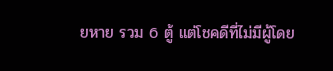ยหาย รวม 6 ตู้ แต่โชคดีที่ไม่มีผู้โดย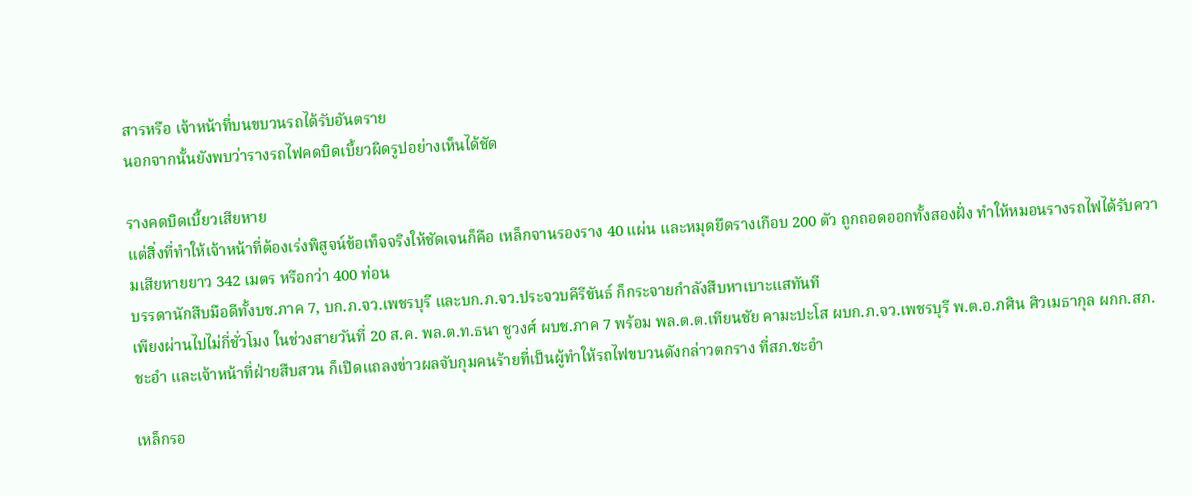สารหรือ เจ้าหน้าที่บนขบวนรถได้รับอันตราย
นอกจากนั้นยังพบว่ารางรถไฟคดบิดเบี้ยวผิดรูปอย่างเห็นได้ชัด

รางคดบิดเบี้ยวเสียหาย
แต่สิ่งที่ทำให้เจ้าหน้าที่ต้องเร่งพิสูจน์ข้อเท็จจริงให้ชัดเจนก็คือ เหล็กจานรองราง 40 แผ่น และหมุดยึดรางเกือบ 200 ตัว ถูกถอดออกทั้งสองฝั่ง ทำให้หมอนรางรถไฟได้รับความเสียหายยาว 342 เมตร หรือกว่า 400 ท่อน
บรรดานักสืบมือดีทั้งบช.ภาค 7, บก.ภ.จว.เพชรบุรี และบก.ภ.จว.ประจวบคีรีขันธ์ ก็กระจายกำลังสืบหาเบาะแสทันที
เพียงผ่านไปไม่กี่ชั่วโมง ในช่วงสายวันที่ 20 ส.ค. พล.ต.ท.ธนา ชูวงศ์ ผบช.ภาค 7 พร้อม พล.ต.ต.เทียนชัย คามะปะโส ผบก.ภ.จว.เพชรบุรี พ.ต.อ.ภศิน ศิวเมธากุล ผกก.สภ.ชะอำ และเจ้าหน้าที่ฝ่ายสืบสวน ก็เปิดแถลงข่าวผลจับกุมคนร้ายที่เป็นผู้ทำให้รถไฟขบวนดังกล่าวตกราง ที่สภ.ชะอำ

เหล็กรอ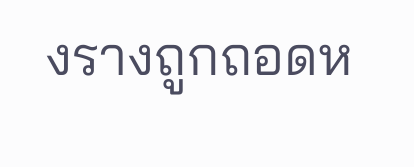งรางถูกถอดห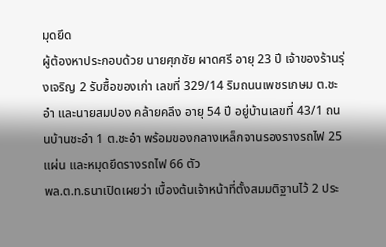มุดยึด
ผู้ต้องหาประกอบด้วย นายศุภชัย ผาดศรี อายุ 23 ปี เจ้าของร้านรุ่งเจริญ 2 รับซื้อของเก่า เลขที่ 329/14 ริมถนนเพชรเกษม ต.ชะอำ และนายสมปอง คล้ายคลึง อายุ 54 ปี อยู่บ้านเลขที่ 43/1 ถนนบ้านชะอำ 1 ต.ชะอำ พร้อมของกลางเหล็กจานรองรางรถไฟ 25 แผ่น และหมุดยึดรางรถไฟ 66 ตัว
พล.ต.ท.ธนาเปิดเผยว่า เบื้องต้นเจ้าหน้าที่ตั้งสมมติฐานไว้ 2 ประ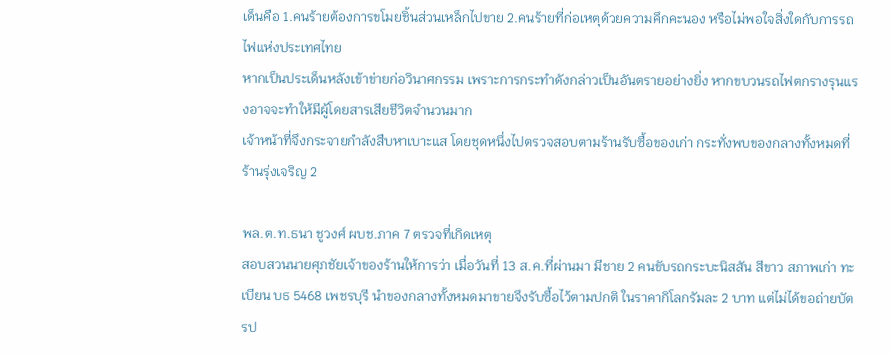เด็นคือ 1.คนร้ายต้องการขโมยชิ้นส่วนเหล็กไปขาย 2.คนร้ายที่ก่อเหตุด้วยความคึกคะนอง หรือไม่พอใจสิ่งใดกับการรถไฟแห่งประเทศไทย
หากเป็นประเด็นหลังเข้าข่ายก่อวินาศกรรม เพราะการกระทำดังกล่าวเป็นอันตรายอย่างยิ่ง หากขบวนรถไฟตกรางรุนแรงอาจจะทำให้มีผู้โดยสารเสียชีวิตจำนวนมาก
เจ้าหน้าที่จึงกระจายกำลังสืบหาเบาะแส โดยชุดหนึ่งไปตรวจสอบตามร้านรับซื้อของเก่า กระทั่งพบของกลางทั้งหมดที่ร้านรุ่งเจริญ 2

พล.ต.ท.ธนา ชูวงศ์ ผบช.ภาค 7 ตรวจที่เกิดเหตุ
สอบสวนนายศุภชัยเจ้าของร้านให้การว่า เมื่อวันที่ 13 ส.ค.ที่ผ่านมา มีชาย 2 คนขับรถกระบะนิสสัน สีขาว สภาพเก่า ทะเบียน บธ 5468 เพชรบุรี นำของกลางทั้งหมดมาขายจึงรับซื้อไว้ตามปกติ ในราคากิโลกรัมละ 2 บาท แต่ไม่ได้ขอถ่ายบัตรป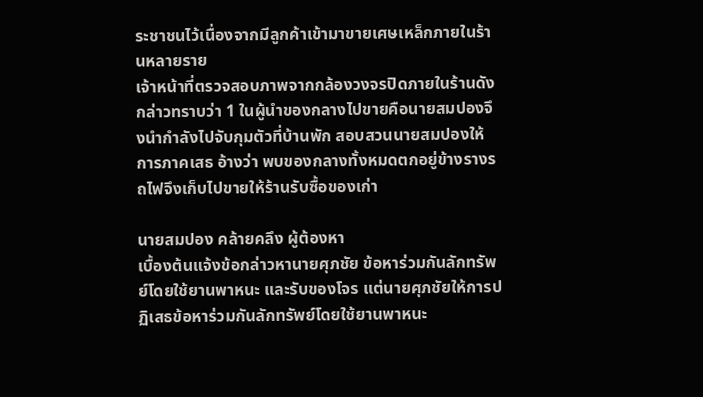ระชาชนไว้เนื่องจากมีลูกค้าเข้ามาขายเศษเหล็กภายในร้านหลายราย
เจ้าหน้าที่ตรวจสอบภาพจากกล้องวงจรปิดภายในร้านดังกล่าวทราบว่า 1 ในผู้นำของกลางไปขายคือนายสมปองจึงนำกำลังไปจับกุมตัวที่บ้านพัก สอบสวนนายสมปองให้การภาคเสธ อ้างว่า พบของกลางทั้งหมดตกอยู่ข้างรางรถไฟจึงเก็บไปขายให้ร้านรับซื้อของเก่า

นายสมปอง คล้ายคลึง ผู้ต้องหา
เบื้องต้นแจ้งข้อกล่าวหานายศุภชัย ข้อหาร่วมกันลักทรัพย์โดยใช้ยานพาหนะ และรับของโจร แต่นายศุภชัยให้การปฏิเสธข้อหาร่วมกันลักทรัพย์โดยใช้ยานพาหนะ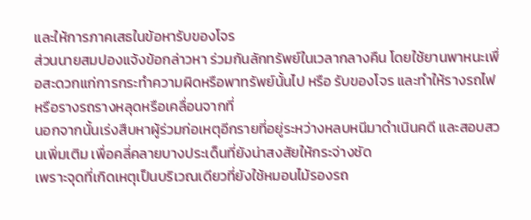และให้การภาคเสธในข้อหารับของโจร
ส่วนนายสมปองแจ้งข้อกล่าวหา ร่วมกันลักทรัพย์ในเวลากลางคืน โดยใช้ยานพาหนะเพื่อสะดวกแก่การกระทำความผิดหรือพาทรัพย์นั้นไป หรือ รับของโจร และทำให้รางรถไฟ หรือรางรถรางหลุดหรือเคลื่อนจากที่
นอกจากนั้นเร่งสืบหาผู้ร่วมก่อเหตุอีกรายที่อยู่ระหว่างหลบหนีมาดำเนินคดี และสอบสวนเพิ่มเติม เพื่อคลี่คลายบางประเด็นที่ยังน่าสงสัยให้กระจ่างชัด
เพราะจุดที่เกิดเหตุเป็นบริเวณเดียวที่ยังใช้หมอนไม้รองรถ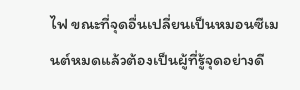ไฟ ขณะที่จุดอื่นเปลี่ยนเป็นหมอนซีเมนต์หมดแล้วต้องเป็นผู้ที่รู้จุดอย่างดี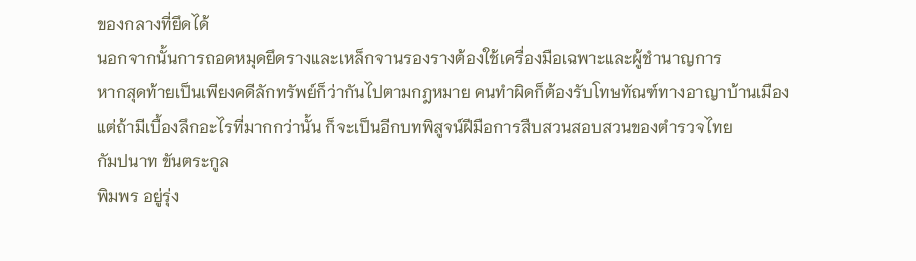ของกลางที่ยึดได้
นอกจากนั้นการถอดหมุดยึดรางและเหล็กจานรองรางต้องใช้เครื่องมือเฉพาะและผู้ชำนาญการ
หากสุดท้ายเป็นเพียงคดีลักทรัพย์ก็ว่ากันไปตามกฎหมาย คนทำผิดก็ต้องรับโทษทัณฑ์ทางอาญาบ้านเมือง
แต่ถ้ามีเบื้องลึกอะไรที่มากกว่านั้น ก็จะเป็นอีกบทพิสูจน์ฝีมือการสืบสวนสอบสวนของตำรวจไทย
กัมปนาท ขันตระกูล
พิมพร อยู่รุ่ง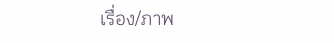เรื่อง/ภาพ